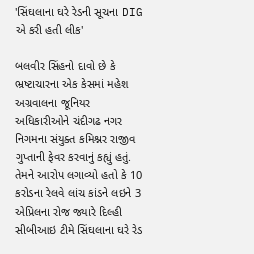'સિંઘલાના ઘરે રેડની સૂચના DIG એ કરી હતી લીક'

બલવીર સિંહનો દાવો છે કે ભ્રષ્ટાચારના એક કેસમાં મહેશ અગ્રવાલના જૂનિયર અધિકારીઓને ચંદીગઢ નગર નિગમના સંયુક્ત કમિશ્નર રાજીવ ગુપ્તાની ફેવર કરવાનું કહ્યું હતું.
તેમને આરોપ લગાવ્યો હતો કે 10 કરોડના રેલવે લાંચ કાંડને લઇને 3 એપ્રિલના રોજ જ્યારે દિલ્હી સીબીઆઇ ટીમે સિંઘલાના ઘરે રેડ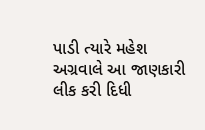પાડી ત્યારે મહેશ અગ્રવાલે આ જાણકારી લીક કરી દિધી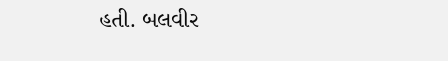હતી. બલવીર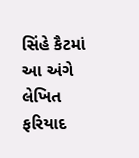સિંહે કૈટમાં આ અંગે લેખિત ફરિયાદ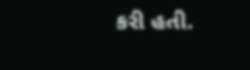કરી હતી.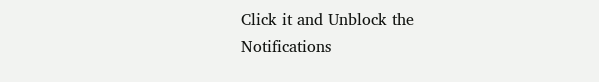Click it and Unblock the Notifications